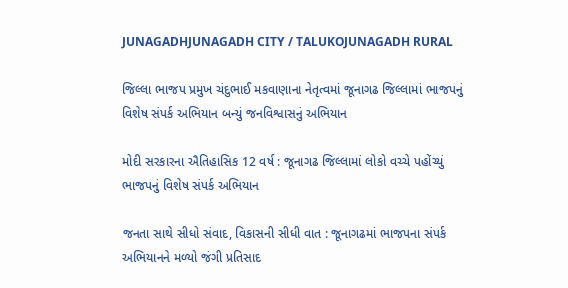JUNAGADHJUNAGADH CITY / TALUKOJUNAGADH RURAL

જિલ્લા ભાજપ પ્રમુખ ચંદુભાઈ મકવાણાના નેતૃત્વમાં જૂનાગઢ જિલ્લામાં ભાજપનું વિશેષ સંપર્ક અભિયાન બન્યું જનવિશ્વાસનું અભિયાન

મોદી સરકારના ઐતિહાસિક 12 વર્ષ : જૂનાગઢ જિલ્લામાં લોકો વચ્ચે પહોંચ્યું ભાજપનું વિશેષ સંપર્ક અભિયાન

જનતા સાથે સીધો સંવાદ, વિકાસની સીધી વાત : જૂનાગઢમાં ભાજપના સંપર્ક અભિયાનને મળ્યો જંગી પ્રતિસાદ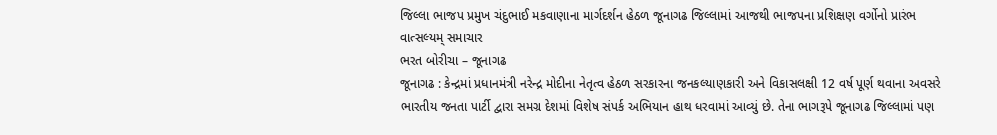જિલ્લા ભાજપ પ્રમુખ ચંદુભાઈ મકવાણાના માર્ગદર્શન હેઠળ જૂનાગઢ જિલ્લામાં આજથી ભાજપના પ્રશિક્ષણ વર્ગોનો પ્રારંભ
વાત્સલ્યમ્ સમાચાર
ભરત બોરીચા – જૂનાગઢ
જૂનાગઢ : કેન્દ્રમાં પ્રધાનમંત્રી નરેન્દ્ર મોદીના નેતૃત્વ હેઠળ સરકારના જનકલ્યાણકારી અને વિકાસલક્ષી 12 વર્ષ પૂર્ણ થવાના અવસરે ભારતીય જનતા પાર્ટી દ્વારા સમગ્ર દેશમાં વિશેષ સંપર્ક અભિયાન હાથ ધરવામાં આવ્યું છે. તેના ભાગરૂપે જૂનાગઢ જિલ્લામાં પણ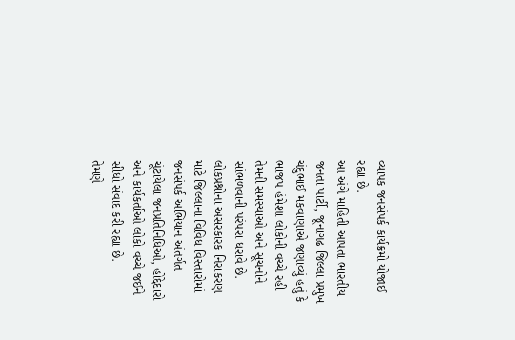વ્યાપક જનસંપર્ક કાર્યક્રમો યોજાઈ રહ્યા છે.
આ અંગે માહિતી આપતા ભારતીય જનતા પાર્ટી, જૂનાગઢ જિલ્લા પ્રમુખ ચંદુભાઈ મકવાણાએ જણાવ્યું હતું કે ભાજપ હંમેશા લોકોની વચ્ચે રહી તેમની સમસ્યાઓ અને સૂચનોને સાંભળવાની પરંપરા ધરાવે છે. લોકપ્રશ્નોના અસરકારક નિરાકરણ માટે જિલ્લાના વિવિધ વિસ્તારોમાં જનસંપર્ક અભિયાન અંતર્ગત ચૂંટાયેલા જનપ્રતિનિધિઓ, હોદ્દેદારો અને કાર્યકર્તાઓ લોકો વચ્ચે જઈને સીધો સંવાદ કરી રહ્યા છે.
તેમણે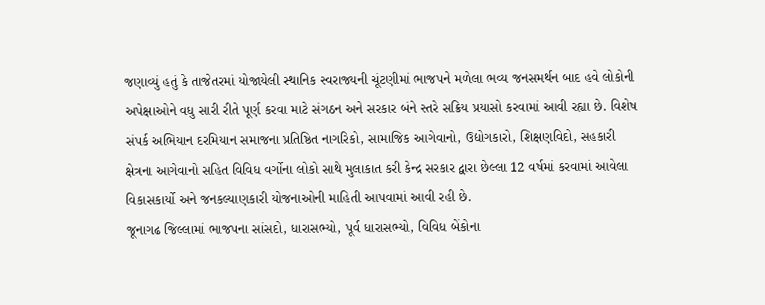જણાવ્યું હતું કે તાજેતરમાં યોજાયેલી સ્થાનિક સ્વરાજ્યની ચૂંટણીમાં ભાજપને મળેલા ભવ્ય જનસમર્થન બાદ હવે લોકોની અપેક્ષાઓને વધુ સારી રીતે પૂર્ણ કરવા માટે સંગઠન અને સરકાર બંને સ્તરે સક્રિય પ્રયાસો કરવામાં આવી રહ્યા છે. વિશેષ સંપર્ક અભિયાન દરમિયાન સમાજના પ્રતિષ્ઠિત નાગરિકો, સામાજિક આગેવાનો, ઉદ્યોગકારો, શિક્ષણવિદો, સહકારી ક્ષેત્રના આગેવાનો સહિત વિવિધ વર્ગોના લોકો સાથે મુલાકાત કરી કેન્દ્ર સરકાર દ્વારા છેલ્લા 12 વર્ષમાં કરવામાં આવેલા વિકાસકાર્યો અને જનકલ્યાણકારી યોજનાઓની માહિતી આપવામાં આવી રહી છે.
જૂનાગઢ જિલ્લામાં ભાજપના સાંસદો, ધારાસભ્યો, પૂર્વ ધારાસભ્યો, વિવિધ બેંકોના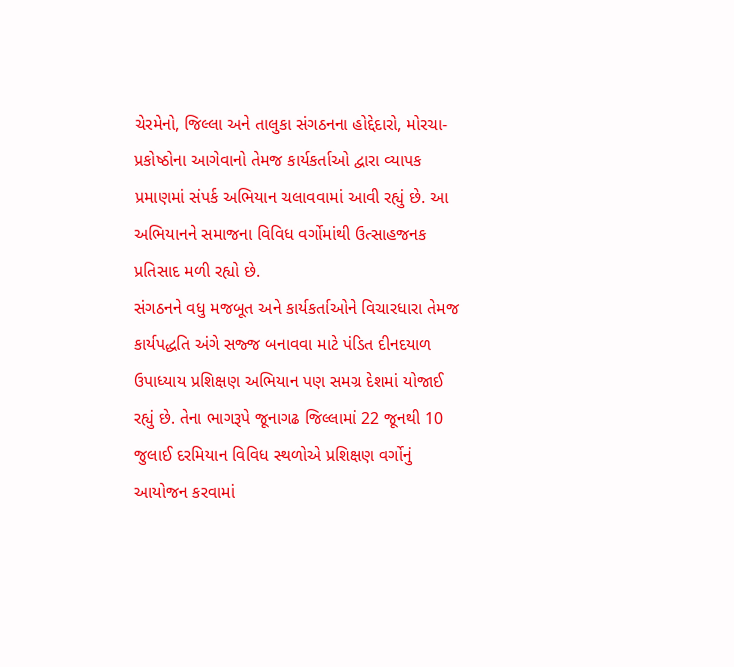ચેરમેનો, જિલ્લા અને તાલુકા સંગઠનના હોદ્દેદારો, મોરચા-પ્રકોષ્ઠોના આગેવાનો તેમજ કાર્યકર્તાઓ દ્વારા વ્યાપક પ્રમાણમાં સંપર્ક અભિયાન ચલાવવામાં આવી રહ્યું છે. આ અભિયાનને સમાજના વિવિધ વર્ગોમાંથી ઉત્સાહજનક પ્રતિસાદ મળી રહ્યો છે.
સંગઠનને વધુ મજબૂત અને કાર્યકર્તાઓને વિચારધારા તેમજ કાર્યપદ્ધતિ અંગે સજ્જ બનાવવા માટે પંડિત દીનદયાળ ઉપાધ્યાય પ્રશિક્ષણ અભિયાન પણ સમગ્ર દેશમાં યોજાઈ રહ્યું છે. તેના ભાગરૂપે જૂનાગઢ જિલ્લામાં 22 જૂનથી 10 જુલાઈ દરમિયાન વિવિધ સ્થળોએ પ્રશિક્ષણ વર્ગોનું આયોજન કરવામાં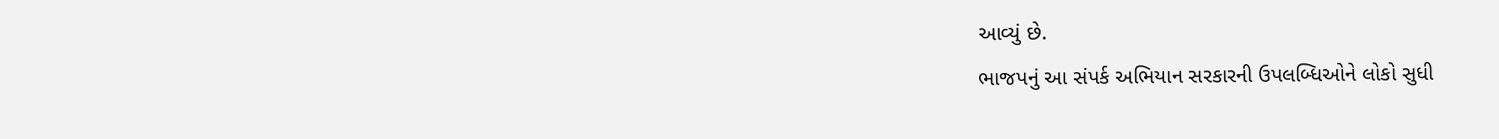આવ્યું છે.
ભાજપનું આ સંપર્ક અભિયાન સરકારની ઉપલબ્ધિઓને લોકો સુધી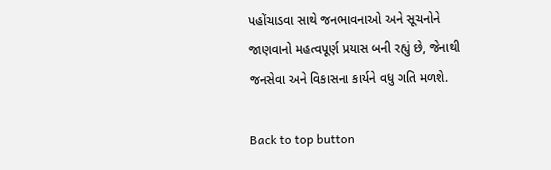પહોંચાડવા સાથે જનભાવનાઓ અને સૂચનોને જાણવાનો મહત્વપૂર્ણ પ્રયાસ બની રહ્યું છે, જેનાથી જનસેવા અને વિકાસના કાર્યને વધુ ગતિ મળશે.

Back to top button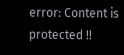error: Content is protected !!